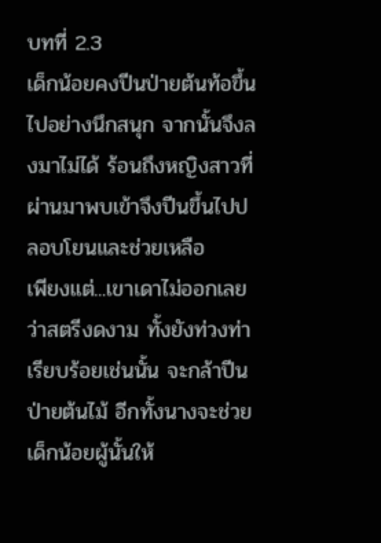บทที่ 2.3
เด็กน้อยคงปีนป่ายต้นท้อขึ้นไปอย่างนึกสนุก จากนั้นจึงลงมาไม่ได้ ร้อนถึงหญิงสาวที่ผ่านมาพบเข้าจึงปีนขึ้นไปปลอบโยนและช่วยเหลือ
เพียงแต่...เขาเดาไม่ออกเลยว่าสตรีงดงาม ทั้งยังท่วงท่าเรียบร้อยเช่นนั้น จะกล้าปีนป่ายต้นไม้ อีกทั้งนางจะช่วยเด็กน้อยผู้นั้นให้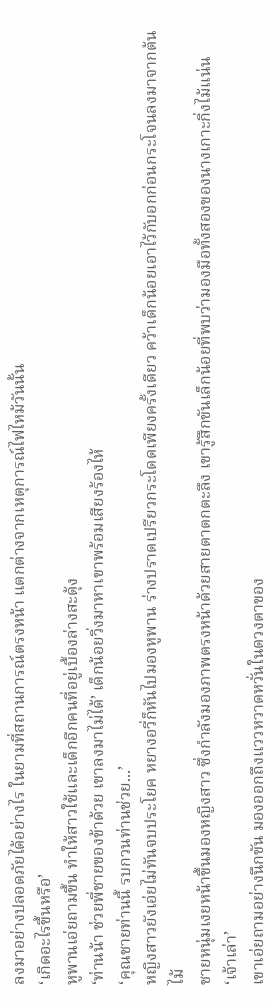ลงมาอย่างปลอดภัยได้อย่างไร ในยามที่สถานการณ์ตรงหน้า แตกต่างจากเหตุการณ์ไฟไหม้วันนั้น
‘เกิดอะไรขึ้นหรือ’
หูพานเอ่ยถามขึ้น ทำให้สาวใช้และเด็กอีกคนที่อยู่เบื้องล่างสะดุ้ง
‘ท่านน้า ช่วยพี่ชายของข้าด้วย เขาลงมาไม่ได้’ เด็กน้อยวิ่งมาหาเขาพร้อมเสียงร้องไห้
‘คุณชายท่านนี้ รบกวนท่านช่วย...’
หญิงสาวยังเอ่ยไม่ทันจบประโยค หยางอวี่ก็หันไปมองหูพาน ร่างปราดเปรียวกระโดดเพียงครั้งเดียว คว้าเด็กน้อยเอาไว้กับอกก่อนกระโจนลงมาจากต้นไม้
ชายหนุ่มเงยหน้าขึ้นมองหญิงสาว ซึ่งกำลังมองภาพตรงหน้าด้วยสายตาตกตะลึง เขารู้สึกขันเล็กน้อยที่พบว่ามองมือทั้งสองของนางเกาะกิ่งไม้แน่น
‘เจ้าเล่า’
เขาเอ่ยถามอย่างนึกขัน มองออกถึงแววหวาดหวั่นในดวงตาของ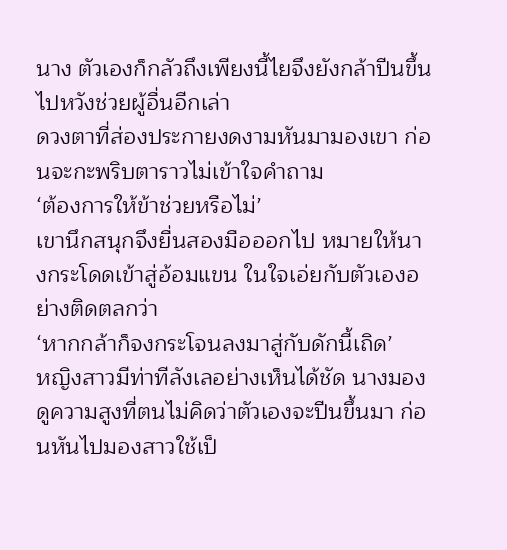นาง ตัวเองก็กลัวถึงเพียงนี้ไยจึงยังกล้าปีนขึ้นไปหวังช่วยผู้อื่นอีกเล่า
ดวงตาที่ส่องประกายงดงามหันมามองเขา ก่อนจะกะพริบตาราวไม่เข้าใจคำถาม
‘ต้องการให้ข้าช่วยหรือไม่’
เขานึกสนุกจึงยื่นสองมือออกไป หมายให้นางกระโดดเข้าสู่อ้อมแขน ในใจเอ่ยกับตัวเองอย่างติดตลกว่า
‘หากกล้าก็จงกระโจนลงมาสู่กับดักนี้เถิด’
หญิงสาวมีท่าทีลังเลอย่างเห็นได้ชัด นางมองดูความสูงที่ตนไม่คิดว่าตัวเองจะปีนขึ้นมา ก่อนหันไปมองสาวใช้เป็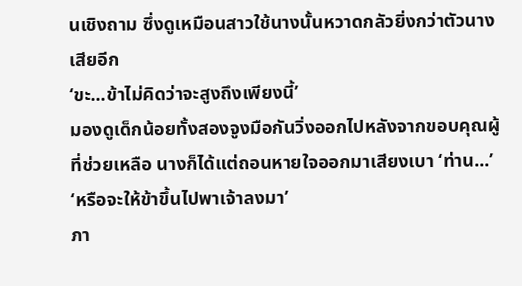นเชิงถาม ซึ่งดูเหมือนสาวใช้นางนั้นหวาดกลัวยิ่งกว่าตัวนางเสียอีก
‘ขะ...ข้าไม่คิดว่าจะสูงถึงเพียงนี้’
มองดูเด็กน้อยทั้งสองจูงมือกันวิ่งออกไปหลังจากขอบคุณผู้ที่ช่วยเหลือ นางก็ได้แต่ถอนหายใจออกมาเสียงเบา ‘ท่าน...’
‘หรือจะให้ข้าขึ้นไปพาเจ้าลงมา’
ภา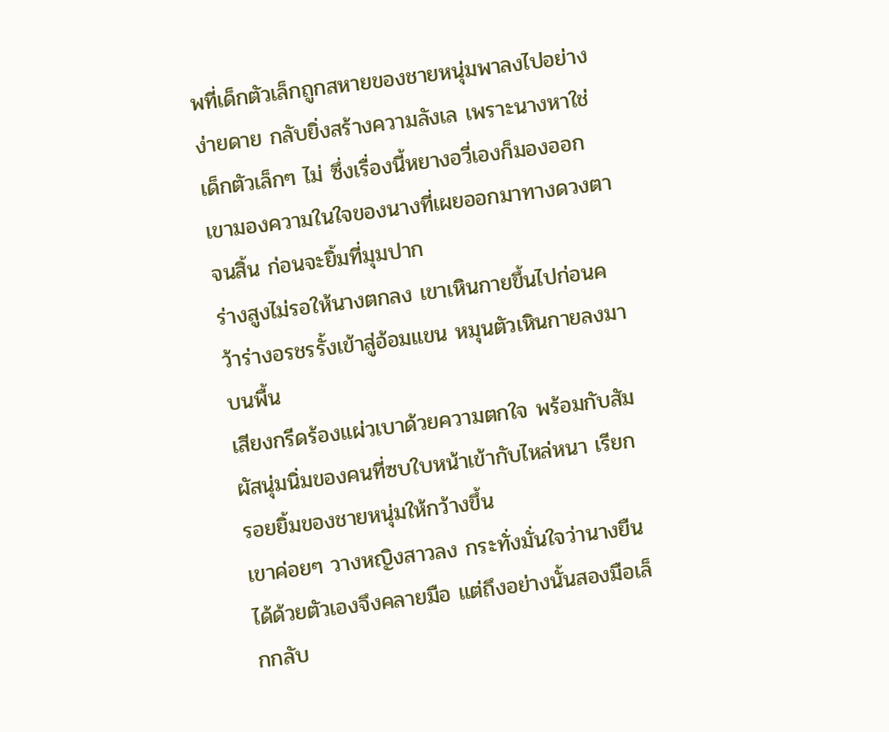พที่เด็กตัวเล็กถูกสหายของชายหนุ่มพาลงไปอย่างง่ายดาย กลับยิ่งสร้างความลังเล เพราะนางหาใช่เด็กตัวเล็กๆ ไม่ ซึ่งเรื่องนี้หยางอวี่เองก็มองออก เขามองความในใจของนางที่เผยออกมาทางดวงตาจนสิ้น ก่อนจะยิ้มที่มุมปาก
ร่างสูงไม่รอให้นางตกลง เขาเหินกายขึ้นไปก่อนคว้าร่างอรชรรั้งเข้าสู่อ้อมแขน หมุนตัวเหินกายลงมาบนพื้น
เสียงกรีดร้องแผ่วเบาด้วยความตกใจ พร้อมกับสัมผัสนุ่มนิ่มของคนที่ซบใบหน้าเข้ากับไหล่หนา เรียกรอยยิ้มของชายหนุ่มให้กว้างขึ้น
เขาค่อยๆ วางหญิงสาวลง กระทั่งมั่นใจว่านางยืนได้ด้วยตัวเองจึงคลายมือ แต่ถึงอย่างนั้นสองมือเล็กกลับ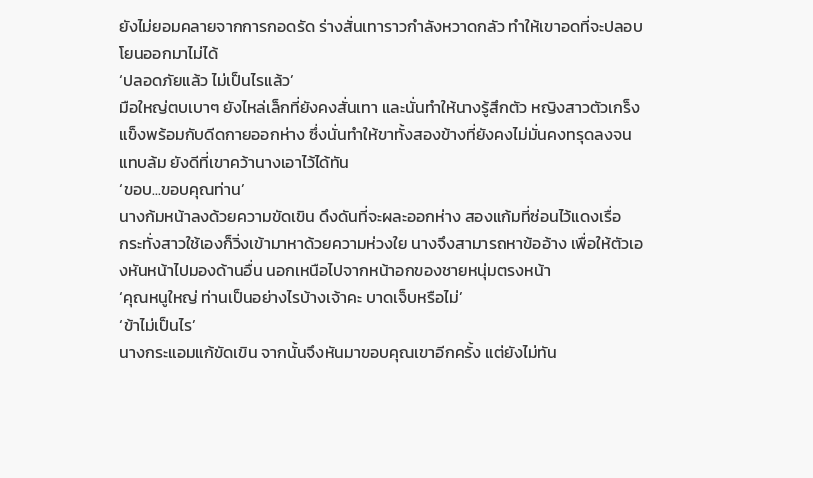ยังไม่ยอมคลายจากการกอดรัด ร่างสั่นเทาราวกำลังหวาดกลัว ทำให้เขาอดที่จะปลอบโยนออกมาไม่ได้
‘ปลอดภัยแล้ว ไม่เป็นไรแล้ว’
มือใหญ่ตบเบาๆ ยังไหล่เล็กที่ยังคงสั่นเทา และนั่นทำให้นางรู้สึกตัว หญิงสาวตัวเกร็งแข็งพร้อมกับดีดกายออกห่าง ซึ่งนั่นทำให้ขาทั้งสองข้างที่ยังคงไม่มั่นคงทรุดลงจนแทบล้ม ยังดีที่เขาคว้านางเอาไว้ได้ทัน
‘ขอบ...ขอบคุณท่าน’
นางก้มหน้าลงด้วยความขัดเขิน ดึงดันที่จะผละออกห่าง สองแก้มที่ซ่อนไว้แดงเรื่อ
กระทั่งสาวใช้เองก็วิ่งเข้ามาหาด้วยความห่วงใย นางจึงสามารถหาข้ออ้าง เพื่อให้ตัวเองหันหน้าไปมองด้านอื่น นอกเหนือไปจากหน้าอกของชายหนุ่มตรงหน้า
‘คุณหนูใหญ่ ท่านเป็นอย่างไรบ้างเจ้าคะ บาดเจ็บหรือไม่’
‘ข้าไม่เป็นไร’
นางกระแอมแก้ขัดเขิน จากนั้นจึงหันมาขอบคุณเขาอีกครั้ง แต่ยังไม่ทัน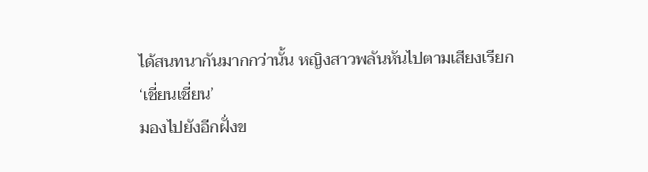ได้สนทนากันมากกว่านั้น หญิงสาวพลันหันไปตามเสียงเรียก
‘เชี่ยนเชี่ยน’
มองไปยังอีกฝั่งข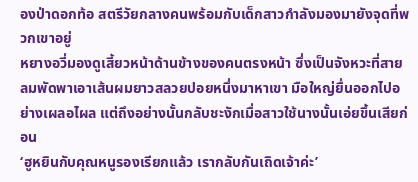องป่าดอกท้อ สตรีวัยกลางคนพร้อมกับเด็กสาวกำลังมองมายังจุดที่พวกเขาอยู่
หยางอวี่มองดูเสี้ยวหน้าด้านข้างของคนตรงหน้า ซึ่งเป็นจังหวะที่สายลมพัดพาเอาเส้นผมยาวสลวยปอยหนึ่งมาหาเขา มือใหญ่ยื่นออกไปอย่างเผลอไผล แต่ถึงอย่างนั้นกลับชะงักเมื่อสาวใช้นางนั้นเอ่ยขึ้นเสียก่อน
‘ฮูหยินกับคุณหนูรองเรียกแล้ว เรากลับกันเถิดเจ้าค่ะ’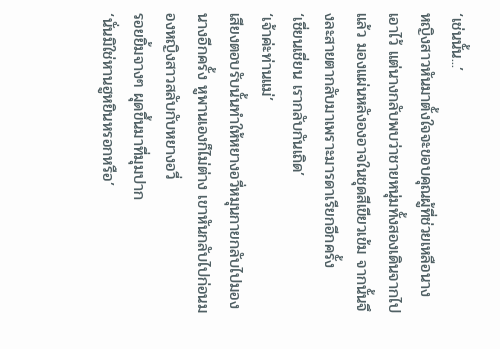‘เช่นนั้น...’
หญิงสาวหันมาตั้งใจจะขอบคุณผู้ที่ช่วยเหลือนางเอาไว้ แต่นางกลับพบว่าชายหนุ่มทั้งสองเดินจากไปแล้ว มองแผ่นหลังองอาจในชุดสีเขียวเข้ม จากนั้นจึงละสายตากลับมาเพราะมารดาเรียกอีกครั้ง
‘เชี่ยนเชี่ยน เรากลับกันเถิด’
‘เจ้าค่ะท่านแม่’
เสียงตอบรับนั้นทำให้หยางอวี่หมุนกายกลับไปมองนางอีกครั้ง หูพานเองก็ไม่ต่าง เขาหันกลับไปก่อนมองหญิงสาวสลับกับหยางอวี่
รอยยิ้มจางๆ ผุดขึ้นมาที่มุมปาก
‘นั่นมิใช่หานฮูหยินหรอกหรือ’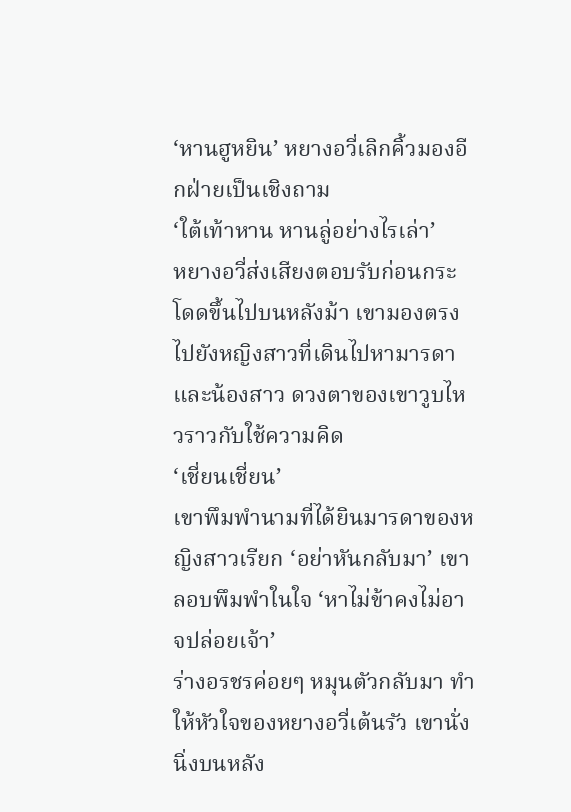‘หานฮูหยิน’ หยางอวี่เลิกคิ้วมองอีกฝ่ายเป็นเชิงถาม
‘ใต้เท้าหาน หานลู่อย่างไรเล่า’
หยางอวี่ส่งเสียงตอบรับก่อนกระโดดขึ้นไปบนหลังม้า เขามองตรงไปยังหญิงสาวที่เดินไปหามารดาและน้องสาว ดวงตาของเขาวูบไหวราวกับใช้ความคิด
‘เชี่ยนเชี่ยน’
เขาพึมพำนามที่ได้ยินมารดาของหญิงสาวเรียก ‘อย่าหันกลับมา’ เขาลอบพึมพำในใจ ‘หาไม่ข้าคงไม่อาจปล่อยเจ้า’
ร่างอรชรค่อยๆ หมุนตัวกลับมา ทำให้หัวใจของหยางอวี่เต้นรัว เขานั่งนิ่งบนหลัง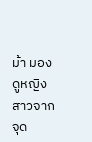ม้า มองดูหญิงสาวจากจุด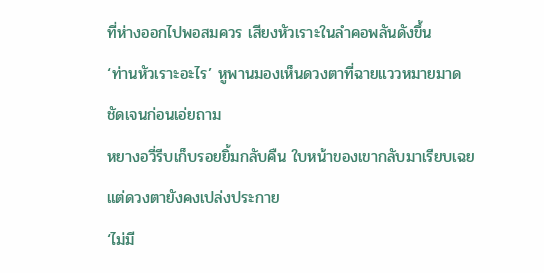ที่ห่างออกไปพอสมควร เสียงหัวเราะในลำคอพลันดังขึ้น
‘ท่านหัวเราะอะไร’ หูพานมองเห็นดวงตาที่ฉายแววหมายมาดชัดเจนก่อนเอ่ยถาม
หยางอวี่รีบเก็บรอยยิ้มกลับคืน ใบหน้าของเขากลับมาเรียบเฉย แต่ดวงตายังคงเปล่งประกาย
‘ไม่มี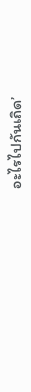อะไรไปกันเถิด’